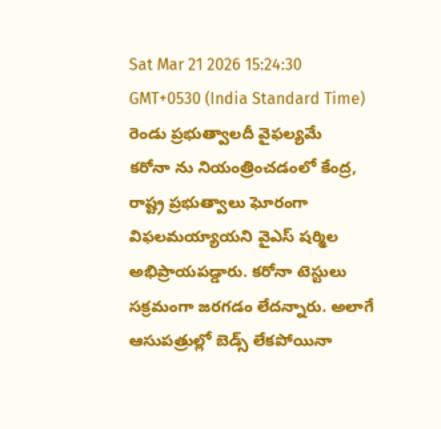Sat Mar 21 2026 15:24:30 GMT+0530 (India Standard Time)
రెండు ప్రభుత్వాలదీ వైఫల్యమే
కరోనా ను నియంత్రించడంలో కేంద్ర, రాష్ట్ర ప్రభుత్వాలు ఘోరంగా విఫలమయ్యాయని వైఎస్ షర్మిల అభిప్రాయపడ్డారు. కరోనా టెస్టులు సక్రమంగా జరగడం లేదన్నారు. అలాగే ఆసుపత్రుల్లో బెడ్స్ లేకపోయినా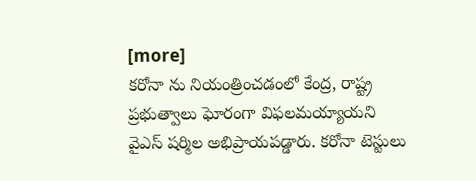[more]
కరోనా ను నియంత్రించడంలో కేంద్ర, రాష్ట్ర ప్రభుత్వాలు ఘోరంగా విఫలమయ్యాయని వైఎస్ షర్మిల అభిప్రాయపడ్డారు. కరోనా టెస్టులు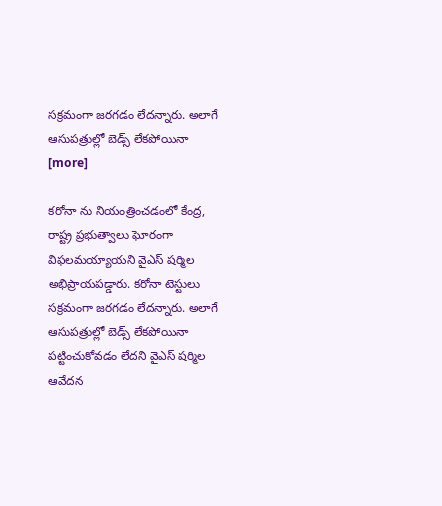సక్రమంగా జరగడం లేదన్నారు. అలాగే ఆసుపత్రుల్లో బెడ్స్ లేకపోయినా [more]

కరోనా ను నియంత్రించడంలో కేంద్ర, రాష్ట్ర ప్రభుత్వాలు ఘోరంగా విఫలమయ్యాయని వైఎస్ షర్మిల అభిప్రాయపడ్డారు. కరోనా టెస్టులు సక్రమంగా జరగడం లేదన్నారు. అలాగే ఆసుపత్రుల్లో బెడ్స్ లేకపోయినా పట్టించుకోవడం లేదని వైఎస్ షర్మిల ఆవేదన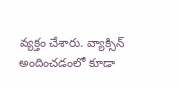వ్యక్తం చేశారు. వ్యాక్సిన్ అందించడంలో కూడా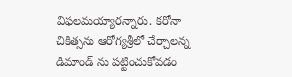విఫలమయ్యారన్నారు. కరోనా చికిత్సను ఆరోగ్యశ్రీలో చేర్చాలన్న డిమాండ్ ను పట్టించుకోవడం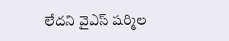లేదని వైఎస్ షర్మిల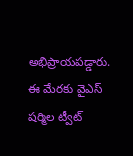అభిప్రాయపడ్డారు. ఈ మేరకు వైఎస్ షర్మిల ట్వీట్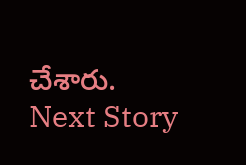చేశారు.
Next Story